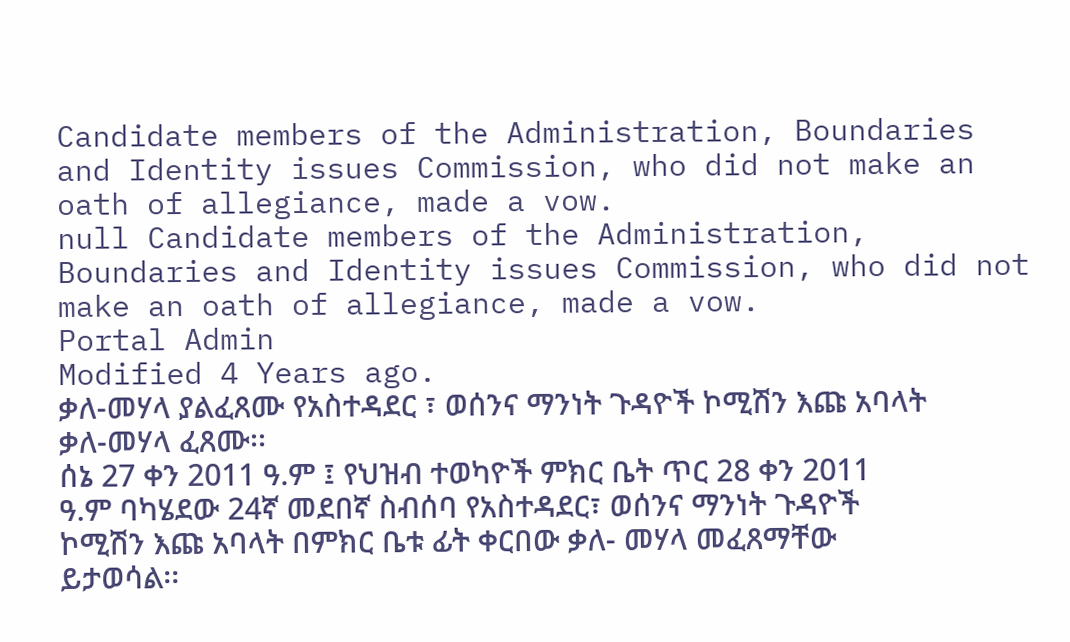Candidate members of the Administration, Boundaries and Identity issues Commission, who did not make an oath of allegiance, made a vow.
null Candidate members of the Administration, Boundaries and Identity issues Commission, who did not make an oath of allegiance, made a vow.
Portal Admin
Modified 4 Years ago.
ቃለ-መሃላ ያልፈጸሙ የአስተዳደር ፣ ወሰንና ማንነት ጉዳዮች ኮሚሽን እጩ አባላት ቃለ-መሃላ ፈጸሙ፡፡
ሰኔ 27 ቀን 2011 ዓ.ም ፤ የህዝብ ተወካዮች ምክር ቤት ጥር 28 ቀን 2011 ዓ.ም ባካሄደው 24ኛ መደበኛ ስብሰባ የአስተዳደር፣ ወሰንና ማንነት ጉዳዮች ኮሚሽን እጩ አባላት በምክር ቤቱ ፊት ቀርበው ቃለ- መሃላ መፈጸማቸው ይታወሳል፡፡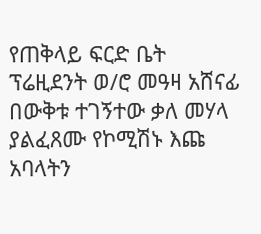የጠቅላይ ፍርድ ቤት ፕሬዚደንት ወ/ሮ መዓዛ አሸናፊ በውቅቱ ተገኝተው ቃለ መሃላ ያልፈጸሙ የኮሚሽኑ እጩ አባላትን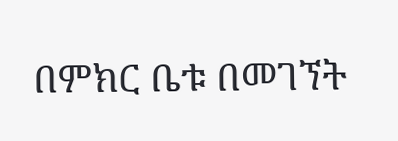በምክር ቤቱ በመገኘት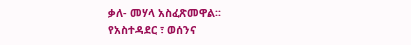ቃለ- መሃላ አስፈጽመዋል፡፡
የአስተዳደር ፣ ወሰንና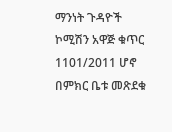ማንነት ጉዳዮች ኮሚሽን አዋጅ ቁጥር 1101/2011 ሆኖ በምክር ቤቱ መጽደቁ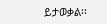ይታወቃል፡፡